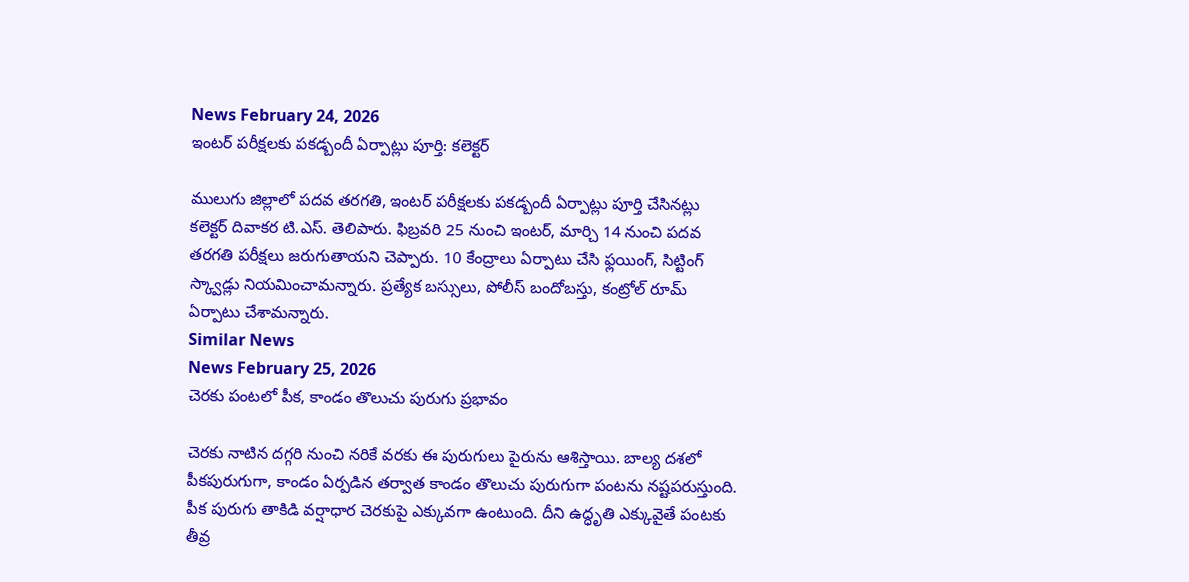News February 24, 2026
ఇంటర్ పరీక్షలకు పకడ్బందీ ఏర్పాట్లు పూర్తి: కలెక్టర్

ములుగు జిల్లాలో పదవ తరగతి, ఇంటర్ పరీక్షలకు పకడ్బందీ ఏర్పాట్లు పూర్తి చేసినట్లు కలెక్టర్ దివాకర టి.ఎస్. తెలిపారు. ఫిబ్రవరి 25 నుంచి ఇంటర్, మార్చి 14 నుంచి పదవ తరగతి పరీక్షలు జరుగుతాయని చెప్పారు. 10 కేంద్రాలు ఏర్పాటు చేసి ఫ్లయింగ్, సిట్టింగ్ స్క్వాడ్లు నియమించామన్నారు. ప్రత్యేక బస్సులు, పోలీస్ బందోబస్తు, కంట్రోల్ రూమ్ ఏర్పాటు చేశామన్నారు.
Similar News
News February 25, 2026
చెరకు పంటలో పీక, కాండం తొలుచు పురుగు ప్రభావం

చెరకు నాటిన దగ్గరి నుంచి నరికే వరకు ఈ పురుగులు పైరును ఆశిస్తాయి. బాల్య దశలో పీకపురుగుగా, కాండం ఏర్పడిన తర్వాత కాండం తొలుచు పురుగుగా పంటను నష్టపరుస్తుంది. పీక పురుగు తాకిడి వర్షాధార చెరకుపై ఎక్కువగా ఉంటుంది. దీని ఉద్ధృతి ఎక్కువైతే పంటకు తీవ్ర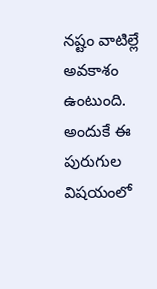నష్టం వాటిల్లే అవకాశం ఉంటుంది. అందుకే ఈ పురుగుల విషయంలో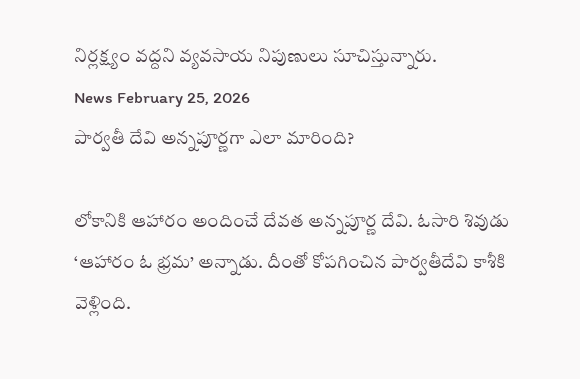నిర్లక్ష్యం వద్దని వ్యవసాయ నిపుణులు సూచిస్తున్నారు.
News February 25, 2026
పార్వతీ దేవి అన్నపూర్ణగా ఎలా మారింది?

లోకానికి ఆహారం అందించే దేవత అన్నపూర్ణ దేవి. ఓసారి శివుడు ‘ఆహారం ఓ భ్రమ’ అన్నాడు. దీంతో కోపగించిన పార్వతీదేవి కాశీకి వెళ్లింది.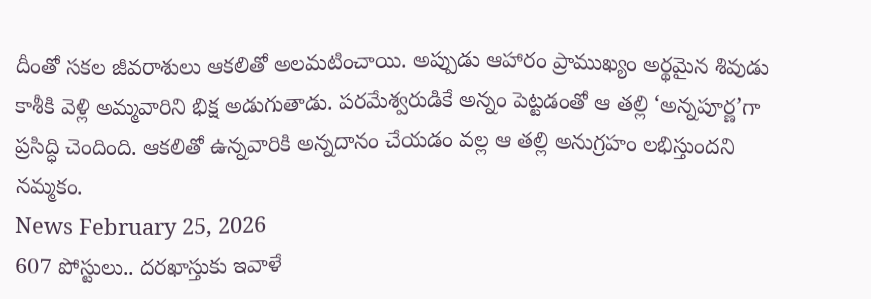దీంతో సకల జీవరాశులు ఆకలితో అలమటించాయి. అప్పుడు ఆహారం ప్రాముఖ్యం అర్థమైన శివుడు కాశీకి వెళ్లి అమ్మవారిని భిక్ష అడుగుతాడు. పరమేశ్వరుడికే అన్నం పెట్టడంతో ఆ తల్లి ‘అన్నపూర్ణ’గా ప్రసిద్ధి చెందింది. ఆకలితో ఉన్నవారికి అన్నదానం చేయడం వల్ల ఆ తల్లి అనుగ్రహం లభిస్తుందని నమ్మకం.
News February 25, 2026
607 పోస్టులు.. దరఖాస్తుకు ఇవాళే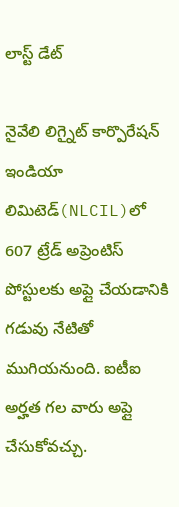లాస్ట్ డేట్

నైవేలి లిగ్నైట్ కార్పొరేషన్ ఇండియా లిమిటెడ్(NLCIL)లో 607 ట్రేడ్ అప్రెంటిస్ పోస్టులకు అప్లై చేయడానికి గడువు నేటితో ముగియనుంది. ఐటీఐ అర్హత గల వారు అప్లై చేసుకోవచ్చు.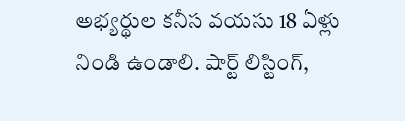అభ్యర్థుల కనీస వయసు 18 ఏళ్లు నిండి ఉండాలి. షార్ట్ లిస్టింగ్,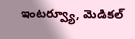ఇంటర్వ్యూ, మెడికల్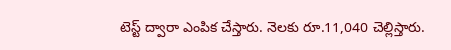టెస్ట్ ద్వారా ఎంపిక చేస్తారు. నెలకు రూ.11,040 చెల్లిస్తారు.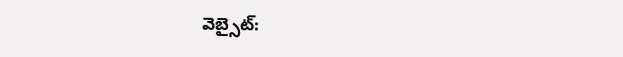వెబ్సైట్: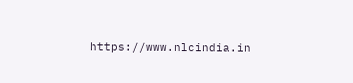https://www.nlcindia.in